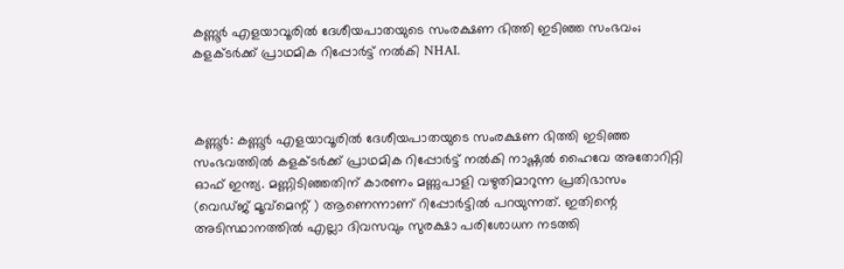കണ്ണൂര്‍ എളയാവൂരില്‍ ദേശീയപാതയുടെ സംരക്ഷണ ഭിത്തി ഇടിഞ്ഞ സംഭവം; കളക്ടര്‍ക്ക് പ്രാഥമിക റിപ്പോര്‍ട്ട് നല്‍കി NHAI.



കണ്ണൂര്‍: കണ്ണൂര്‍ എളയാവൂരില്‍ ദേശീയപാതയുടെ സംരക്ഷണ ഭിത്തി ഇടിഞ്ഞ സംഭവത്തില്‍ കളക്ടര്‍ക്ക് പ്രാഥമിക റിപ്പോര്‍ട്ട് നല്‍കി നാഷ്ണല്‍ ഹൈവേ അതോറിറ്റി ഓഫ് ഇന്ത്യ. മണ്ണിടിഞ്ഞതിന് കാരണം മണ്ണുപാളി വഴുതിമാറുന്ന പ്രതിഭാസം (വെഡ്ജ് മൂവ്‌മെന്റ് ) ആണെന്നാണ് റിപ്പോര്‍ട്ടില്‍ പറയുന്നത്. ഇതിന്റെ അടിസ്ഥാനത്തില്‍ എല്ലാ ദിവസവും സുരക്ഷാ പരിശോധന നടത്തി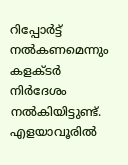റിപ്പോര്‍ട്ട് നല്‍കണമെന്നും കളക്ടര്‍ നിര്‍ദേശം നല്‍കിയിട്ടുണ്ട്. എളയാവൂരില്‍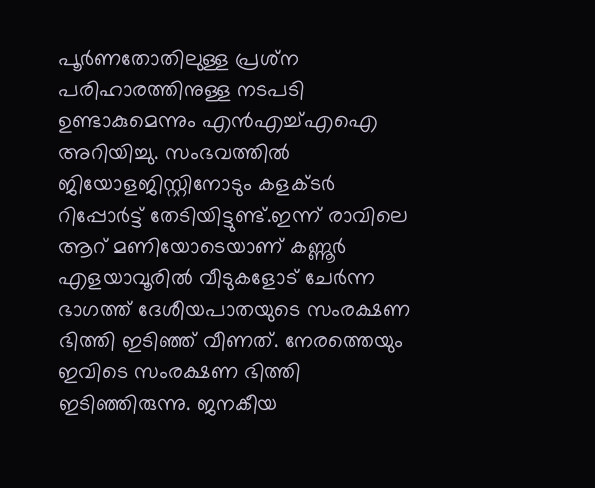പൂര്‍ണതോതിലുള്ള പ്രശ്‌ന പരിഹാരത്തിനുള്ള നടപടി ഉണ്ടാകുമെന്നും എന്‍എച്ച്എഐ അറിയിച്ചു. സംഭവത്തില്‍ ജിയോളജിസ്റ്റിനോടും കളക്ടര്‍ റിപ്പോര്‍ട്ട് തേടിയിട്ടുണ്ട്.ഇന്ന് രാവിലെ ആറ് മണിയോടെയാണ് കണ്ണൂര്‍ എളയാവൂരില്‍ വീടുകളോട് ചേര്‍ന്ന ഭാഗത്ത് ദേശീയപാതയുടെ സംരക്ഷണ ഭിത്തി ഇടിഞ്ഞ് വീണത്. നേരത്തെയും ഇവിടെ സംരക്ഷണ ഭിത്തി ഇടിഞ്ഞിരുന്നു. ജനകീയ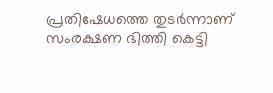പ്രതിഷേധത്തെ തുടര്‍ന്നാണ് സംരക്ഷണ ഭിത്തി കെട്ടി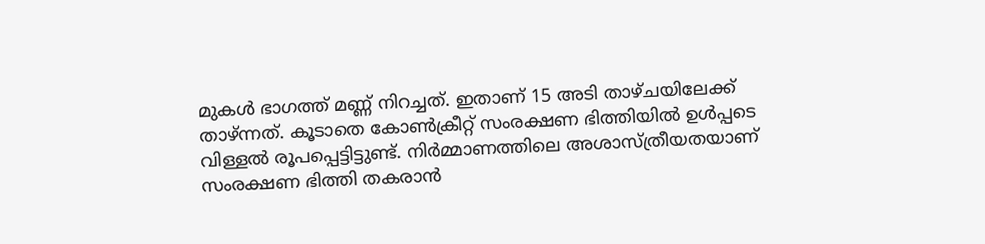മുകള്‍ ഭാഗത്ത് മണ്ണ് നിറച്ചത്. ഇതാണ് 15 അടി താഴ്ചയിലേക്ക് താഴ്ന്നത്. കൂടാതെ കോണ്‍ക്രീറ്റ് സംരക്ഷണ ഭിത്തിയില്‍ ഉള്‍പ്പടെ വിള്ളല്‍ രൂപപ്പെട്ടിട്ടുണ്ട്. നിര്‍മ്മാണത്തിലെ അശാസ്ത്രീയതയാണ് സംരക്ഷണ ഭിത്തി തകരാന്‍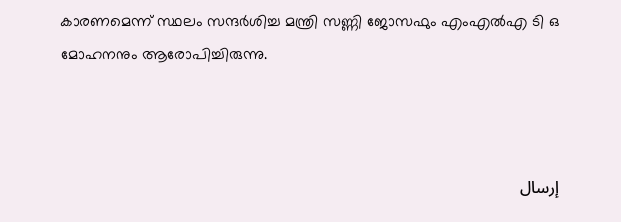കാരണമെന്ന് സ്ഥലം സന്ദര്‍ശിച്ച മന്ത്രി സണ്ണി ജോസഫും എംഎല്‍എ ടി ഒ മോഹനനും ആരോപിച്ചിരുന്നു.



إرسال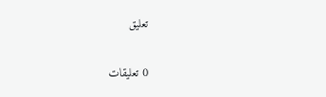تعليق

0 تعليقات